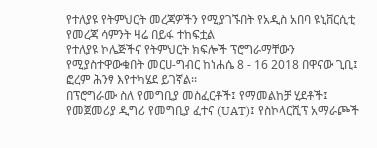የተለያዩ የትምህርት መረጃዎችን የሚያገኙበት የአዲስ አበባ ዩኒቨርሲቲ የመረጃ ሳምንት ዛሬ በይፋ ተከፍቷል
የተለያዩ ኮሌጅችና የትምህርት ክፍሎች ፕሮግራማቸውን የሚያስተዋውቁበት መርሀ-ግብር ከነሐሴ 8 - 16 2018 በዋናው ጊቢ፤ ፎረም ሕንፃ እየተካሄደ ይገኛል፡፡
በፕሮግራሙ ስለ የመግቢያ መስፈርቶች፤ የማመልከቻ ሂደቶች፤ የመጀመሪያ ዲግሪ የመግቢያ ፈተና (UAT)፤ የስኮላርሺፕ አማራጮች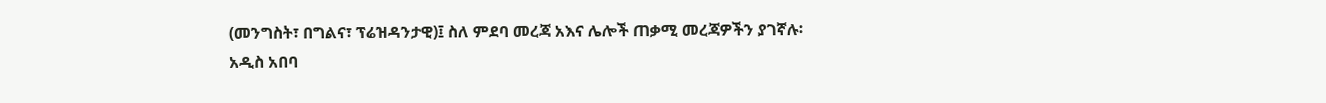(መንግስት፣ በግልና፣ ፕሬዝዳንታዊ)፤ ስለ ምደባ መረጃ አእና ሌሎች ጠቃሚ መረጃዎችን ያገኛሉ፡
አዲስ አበባ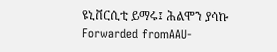ዩኒቨርሲቲ ይማሩ፤ ሕልሞን ያሳኩ
Forwarded fromAAU-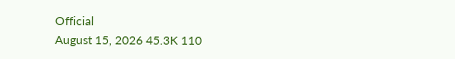Official
August 15, 2026 45.3K 110